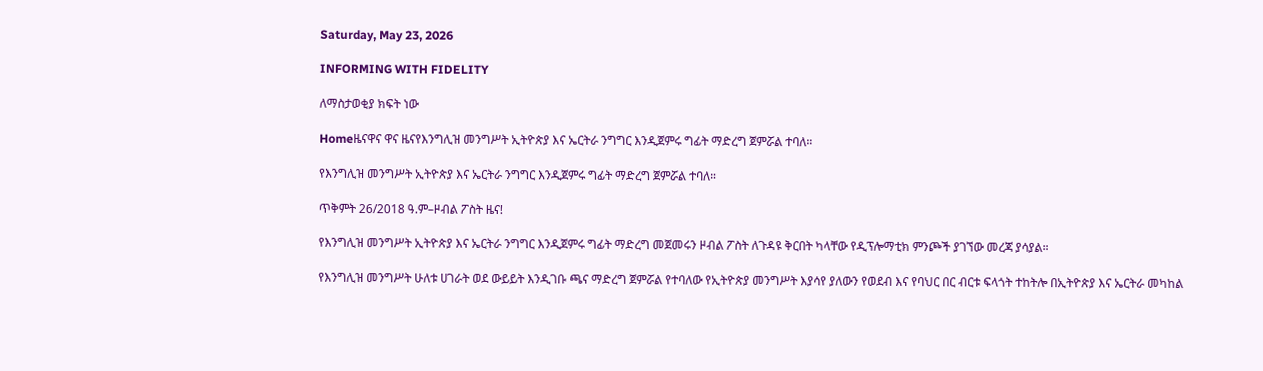Saturday, May 23, 2026

INFORMING WITH FIDELITY

ለማስታወቂያ ክፍት ነው

Homeዜናዋና ዋና ዜናየእንግሊዝ መንግሥት ኢትዮጵያ እና ኤርትራ ንግግር እንዲጀምሩ ግፊት ማድረግ ጀምሯል ተባለ።

የእንግሊዝ መንግሥት ኢትዮጵያ እና ኤርትራ ንግግር እንዲጀምሩ ግፊት ማድረግ ጀምሯል ተባለ።

ጥቅምት 26/2018 ዓ.ም–ዞብል ፖስት ዜና!

የእንግሊዝ መንግሥት ኢትዮጵያ እና ኤርትራ ንግግር እንዲጀምሩ ግፊት ማድረግ መጀመሩን ዞብል ፖስት ለጉዳዩ ቅርበት ካላቸው የዲፕሎማቲክ ምንጮች ያገኘው መረጃ ያሳያል።

የእንግሊዝ መንግሥት ሁለቱ ሀገራት ወደ ውይይት እንዲገቡ ጫና ማድረግ ጀምሯል የተባለው የኢትዮጵያ መንግሥት እያሳየ ያለውን የወደብ እና የባህር በር ብርቱ ፍላጎት ተከትሎ በኢትዮጵያ እና ኤርትራ መካከል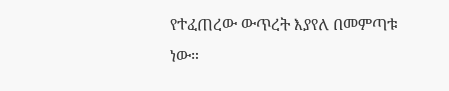የተፈጠረው ውጥረት እያየለ በመምጣቱ ነው።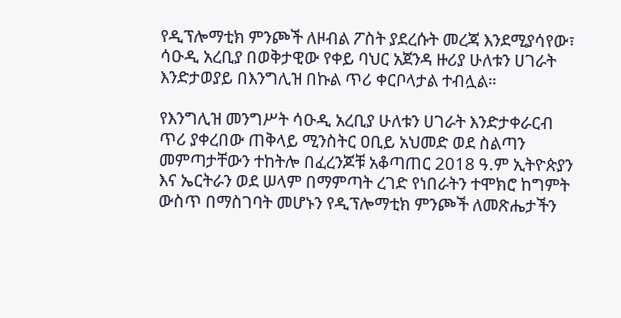የዲፕሎማቲክ ምንጮች ለዞብል ፖስት ያደረሱት መረጃ እንደሚያሳየው፣ ሳዑዲ አረቢያ በወቅታዊው የቀይ ባህር አጀንዳ ዙሪያ ሁለቱን ሀገራት እንድታወያይ በእንግሊዝ በኩል ጥሪ ቀርቦላታል ተብሏል።

የእንግሊዝ መንግሥት ሳዑዲ አረቢያ ሁለቱን ሀገራት እንድታቀራርብ ጥሪ ያቀረበው ጠቅላይ ሚንስትር ዐቢይ አህመድ ወደ ስልጣን መምጣታቸውን ተከትሎ በፈረንጆቹ አቆጣጠር 2018 ዓ.ም ኢትዮጵያን እና ኤርትራን ወደ ሠላም በማምጣት ረገድ የነበራትን ተሞክሮ ከግምት ውስጥ በማስገባት መሆኑን የዲፕሎማቲክ ምንጮች ለመጽሔታችን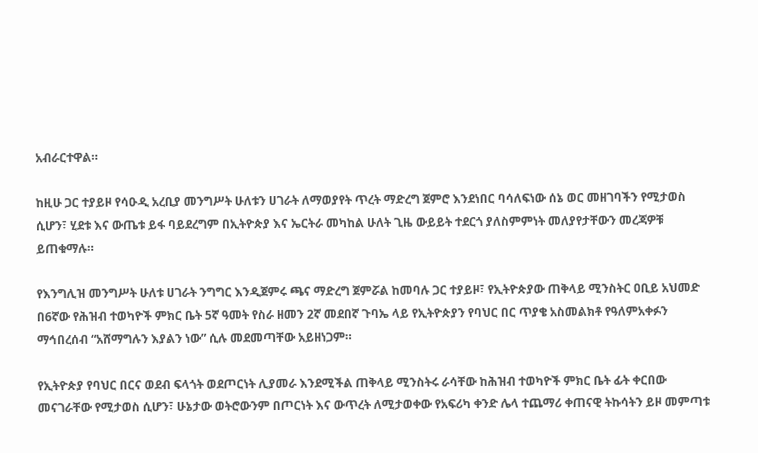አብራርተዋል።

ከዚሁ ጋር ተያይዞ የሳዑዲ አረቢያ መንግሥት ሁለቱን ሀገራት ለማወያየት ጥረት ማድረግ ጀምሮ እንደነበር ባሳለፍነው ሰኔ ወር መዘገባችን የሚታወስ ሲሆን፣ ሂደቱ እና ውጤቱ ይፋ ባይደረግም በኢትዮጵያ እና ኤርትራ መካከል ሁለት ጊዜ ውይይት ተደርጎ ያለስምምነት መለያየታቸውን መረጃዎቹ ይጠቁማሉ።

የእንግሊዝ መንግሥት ሁለቱ ሀገራት ንግግር እንዲጀምሩ ጫና ማድረግ ጀምሯል ከመባሉ ጋር ተያይዞ፣ የኢትዮጵያው ጠቅላይ ሚንስትር ዐቢይ አህመድ በ6ኛው የሕዝብ ተወካዮች ምክር ቤት 5ኛ ዓመት የስራ ዘመን 2ኛ መደበኛ ጉባኤ ላይ የኢትዮጵያን የባህር በር ጥያቄ አስመልክቶ የዓለምአቀፉን ማኅበረሰብ “አሸማግሉን እያልን ነው” ሲሉ መደመጣቸው አይዘነጋም።

የኢትዮጵያ የባህር በርና ወደብ ፍላጎት ወደጦርነት ሊያመራ እንደሚችል ጠቅላይ ሚንስትሩ ራሳቸው ከሕዝብ ተወካዮች ምክር ቤት ፊት ቀርበው መናገራቸው የሚታወስ ሲሆን፣ ሁኔታው ወትሮውንም በጦርነት እና ውጥረት ለሚታወቀው የአፍሪካ ቀንድ ሌላ ተጨማሪ ቀጠናዊ ትኩሳትን ይዞ መምጣቱ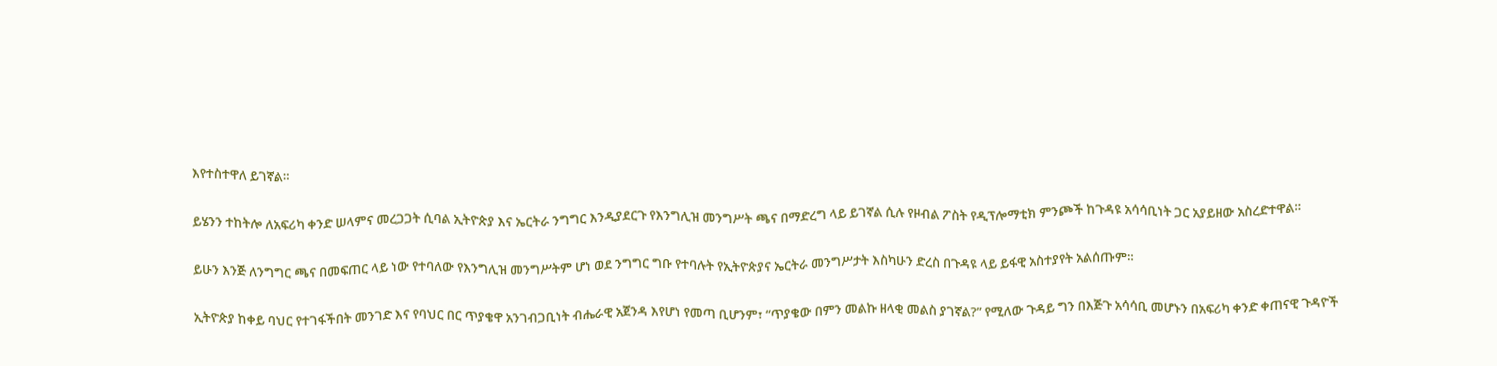እየተስተዋለ ይገኛል።

ይሄንን ተከትሎ ለአፍሪካ ቀንድ ሠላምና መረጋጋት ሲባል ኢትዮጵያ እና ኤርትራ ንግግር እንዲያደርጉ የእንግሊዝ መንግሥት ጫና በማድረግ ላይ ይገኛል ሲሉ የዞብል ፖስት የዲፕሎማቲክ ምንጮች ከጉዳዩ አሳሳቢነት ጋር አያይዘው አስረድተዋል።

ይሁን እንጅ ለንግግር ጫና በመፍጠር ላይ ነው የተባለው የእንግሊዝ መንግሥትም ሆነ ወደ ንግግር ግቡ የተባሉት የኢትዮጵያና ኤርትራ መንግሥታት እስካሁን ድረስ በጉዳዩ ላይ ይፋዊ አስተያየት አልሰጡም።

ኢትዮጵያ ከቀይ ባህር የተገፋችበት መንገድ እና የባህር በር ጥያቄዋ አንገብጋቢነት ብሔራዊ አጀንዳ እየሆነ የመጣ ቢሆንም፣ “ጥያቄው በምን መልኩ ዘላቂ መልስ ያገኛል?” የሚለው ጉዳይ ግን በእጅጉ አሳሳቢ መሆኑን በአፍሪካ ቀንድ ቀጠናዊ ጉዳዮች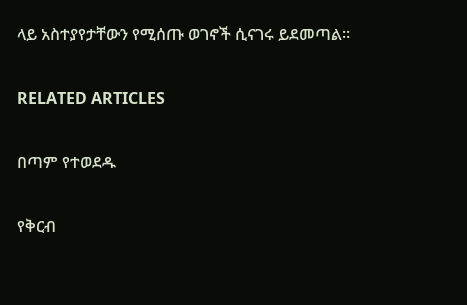ላይ አስተያየታቸውን የሚሰጡ ወገኖች ሲናገሩ ይደመጣል።

RELATED ARTICLES

በጣም የተወደዱ

የቅርብ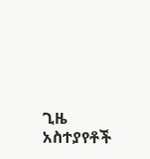ጊዜ አስተያየቶች